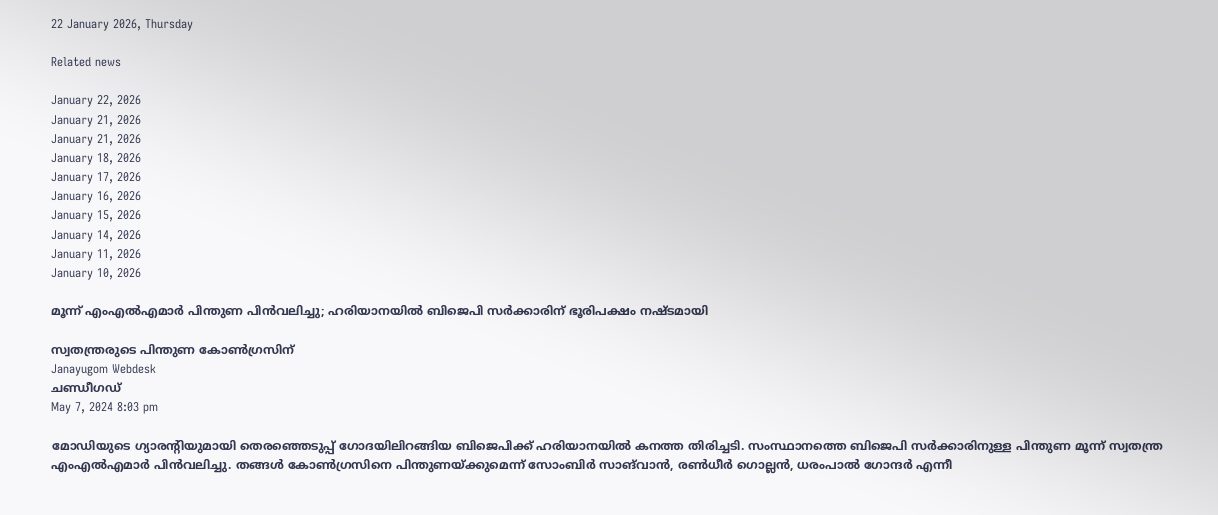22 January 2026, Thursday

Related news

January 22, 2026
January 21, 2026
January 21, 2026
January 18, 2026
January 17, 2026
January 16, 2026
January 15, 2026
January 14, 2026
January 11, 2026
January 10, 2026

മൂന്ന് എംഎൽഎമാർ പിന്തുണ പിൻവലിച്ചു; ഹരിയാനയിൽ ബിജെപി സർക്കാരിന് ഭൂരിപക്ഷം നഷ്ടമായി

സ്വതന്ത്രരുടെ പിന്തുണ കോൺഗ്രസിന്
Janayugom Webdesk
ചണ്ഡീഗഡ്
May 7, 2024 8:03 pm

മോഡിയുടെ ഗ്യാരന്റിയുമായി തെരഞ്ഞെടുപ്പ് ഗോദയിലിറങ്ങിയ ബിജെപിക്ക് ഹരിയാനയിൽ കനത്ത തിരിച്ചടി. സംസ്ഥാനത്തെ ബിജെപി സര്‍ക്കാരിനുള്ള പിന്തുണ മൂന്ന് സ്വതന്ത്ര എംഎല്‍എമാര്‍ പിന്‍വലിച്ചു. തങ്ങള്‍ കോണ്‍ഗ്രസിനെ പിന്തുണയ്ക്കുമെന്ന് സോംബിർ സാങ്‌വാൻ, രൺധീർ ഗൊല്ലൻ, ധരംപാൽ ഗോന്ദർ എന്നീ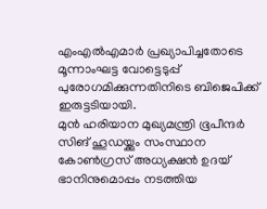എംഎല്‍എമാര്‍ പ്രഖ്യാപിച്ചതോടെ മൂന്നാംഘട്ട വോട്ടെടുപ്പ് പുരോഗമിക്കുന്നതിനിടെ ബിജെപിക്ക് ഇരുട്ടടിയായി.
മുന്‍ ഹരിയാന മുഖ്യമന്ത്രി ഭൂപീന്ദര്‍ സിങ് ഹൂഡയ്ക്കും സംസ്ഥാന കോണ്‍ഗ്രസ് അധ്യക്ഷന്‍ ഉദയ് ഭാനിനുമൊപ്പം നടത്തിയ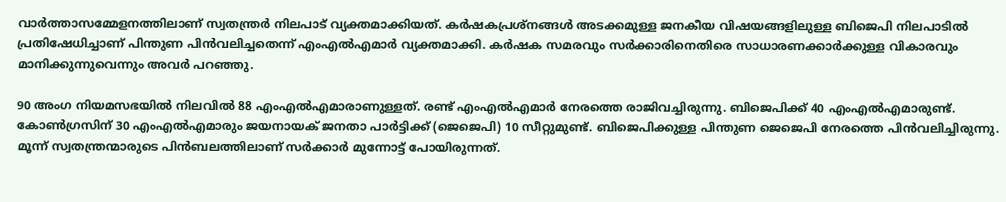വാര്‍ത്താസമ്മേളനത്തിലാണ് സ്വതന്ത്രര്‍ നിലപാട് വ്യക്തമാക്കിയത്. കര്‍ഷകപ്രശ്നങ്ങള്‍ അടക്കമുള്ള ജനകീയ വിഷയങ്ങളിലുള്ള ബിജെപി നിലപാടില്‍ പ്രതിഷേധിച്ചാണ് പിന്തുണ പിന്‍വലിച്ചതെന്ന് എംഎല്‍എമാര്‍ വ്യക്തമാക്കി. കര്‍ഷക സമരവും സര്‍ക്കാരിനെതിരെ സാധാരണക്കാര്‍ക്കുള്ള വികാരവും മാനിക്കുന്നുവെന്നും അവര്‍ പറഞ്ഞു.

90 അംഗ നിയമസഭയില്‍ നിലവില്‍ 88 എംഎല്‍എമാരാണുള്ളത്. രണ്ട് എംഎല്‍എമാര്‍ നേരത്തെ രാജിവച്ചിരുന്നു. ബിജെപിക്ക് 40 എംഎല്‍എമാരുണ്ട്. കോണ്‍ഗ്രസിന് 30 എംഎല്‍എമാരും ജയനായക് ജനതാ പാര്‍ട്ടിക്ക് (ജെജെപി) 10 സീറ്റുമുണ്ട്. ബിജെപിക്കുള്ള പിന്തുണ ജെജെപി നേരത്തെ പിന്‍വലിച്ചിരുന്നു. മൂന്ന് സ്വതന്ത്രന്മാരുടെ പിന്‍ബലത്തിലാണ് സര്‍ക്കാര്‍ മുന്നോട്ട് പോയിരുന്നത്.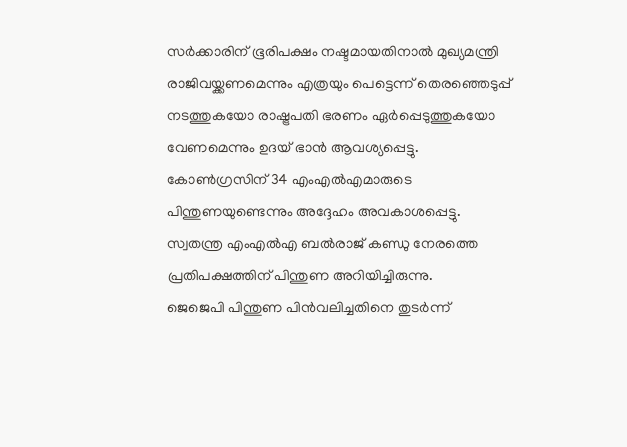സര്‍ക്കാരിന് ഭൂരിപക്ഷം നഷ്ടമായതിനാല്‍ മുഖ്യമന്ത്രി രാജിവയ്ക്കണമെന്നും എത്രയും പെട്ടെന്ന് തെരഞ്ഞെടുപ്പ് നടത്തുകയോ രാഷ്ട്രപതി ഭരണം ഏര്‍പ്പെടുത്തുകയോ വേണമെന്നും ഉദയ് ഭാന്‍ ആവശ്യപ്പെട്ടു. കോണ്‍ഗ്രസിന് 34 എംഎല്‍എമാരുടെ പിന്തുണയുണ്ടെന്നും അദ്ദേഹം അവകാശപ്പെട്ടു. സ്വതന്ത്ര എംഎല്‍എ ബല്‍രാജ് കണ്ഡു നേരത്തെ പ്രതിപക്ഷത്തിന് പിന്തുണ അറിയിച്ചിരുന്നു.
ജെജെപി പിന്തുണ പിന്‍വലിച്ചതിനെ തുടര്‍ന്ന്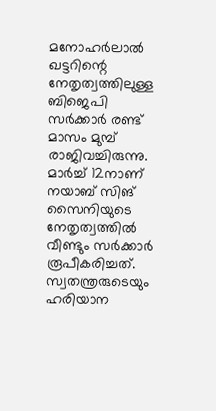മനോഹര്‍ലാല്‍ ഖട്ടറിന്റെ നേതൃത്വത്തിലുള്ള ബിജെപി സര്‍ക്കാര്‍ രണ്ട് മാസം മുമ്പ് രാജിവച്ചിരുന്നു. മാര്‍ച്ച് 12നാണ് നയാബ് സിങ് സൈനിയുടെ നേതൃത്വത്തില്‍ വീണ്ടും സര്‍ക്കാര്‍ രൂപീകരിച്ചത്. സ്വതന്ത്രരുടെയും ഹരിയാന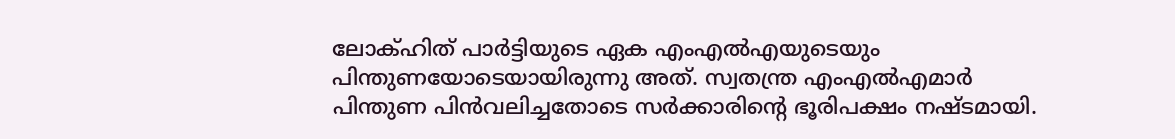ലോക്ഹിത് പാര്‍ട്ടിയുടെ ഏക എംഎല്‍എയുടെയും പിന്തുണയോടെയായിരുന്നു അത്. സ്വതന്ത്ര എംഎൽഎമാർ പിന്തുണ പിൻവലിച്ചതോടെ സർക്കാരിന്റെ ഭൂരിപക്ഷം നഷ്ടമായി.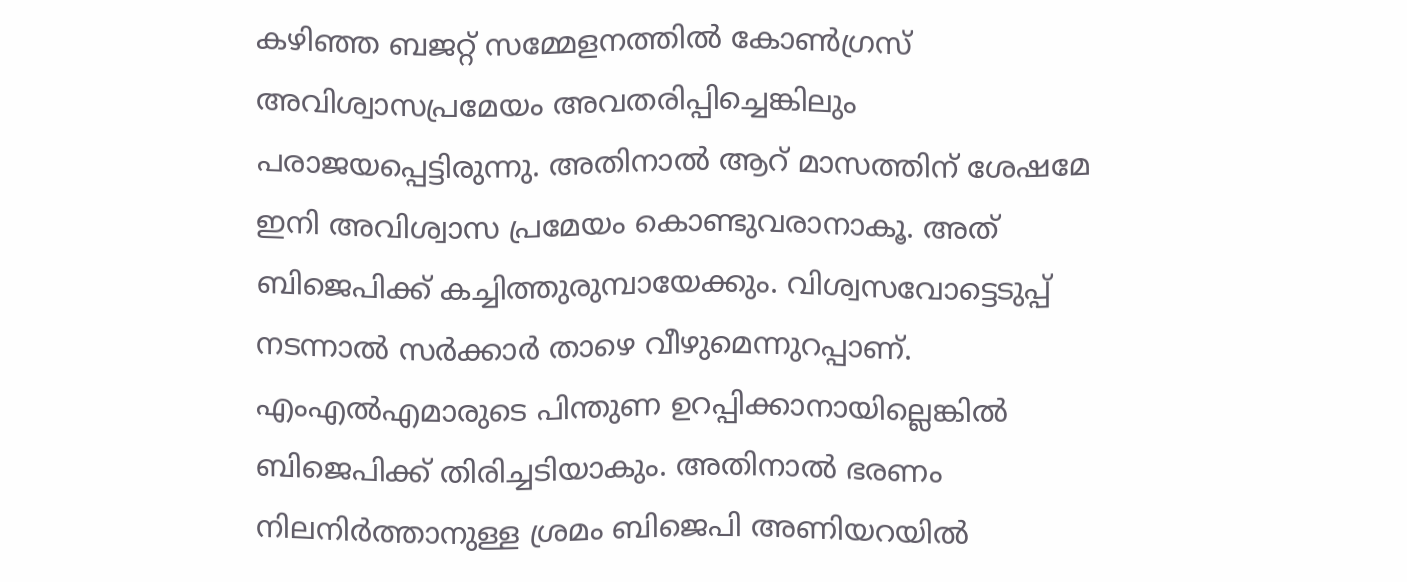കഴിഞ്ഞ ബജറ്റ് സമ്മേളനത്തില്‍ കോണ്‍ഗ്രസ് അവിശ്വാസപ്രമേയം അവതരിപ്പിച്ചെങ്കിലും പരാജയപ്പെട്ടിരുന്നു. അതിനാല്‍ ആറ് മാസത്തിന് ശേഷമേ ഇനി അവിശ്വാസ പ്രമേയം കൊണ്ടുവരാനാകൂ. അത് ബിജെപിക്ക് കച്ചിത്തുരുമ്പായേക്കും. വിശ്വസവോട്ടെടുപ്പ് നടന്നാല്‍ സര്‍ക്കാര്‍ താഴെ വീഴുമെന്നുറപ്പാണ്. എംഎൽഎമാരുടെ പിന്തുണ ഉറപ്പിക്കാനായില്ലെങ്കിൽ ബിജെപിക്ക് തിരിച്ചടിയാകും. അതിനാൽ ഭരണം നിലനിർത്താനുള്ള ശ്രമം ബിജെപി അണിയറയില്‍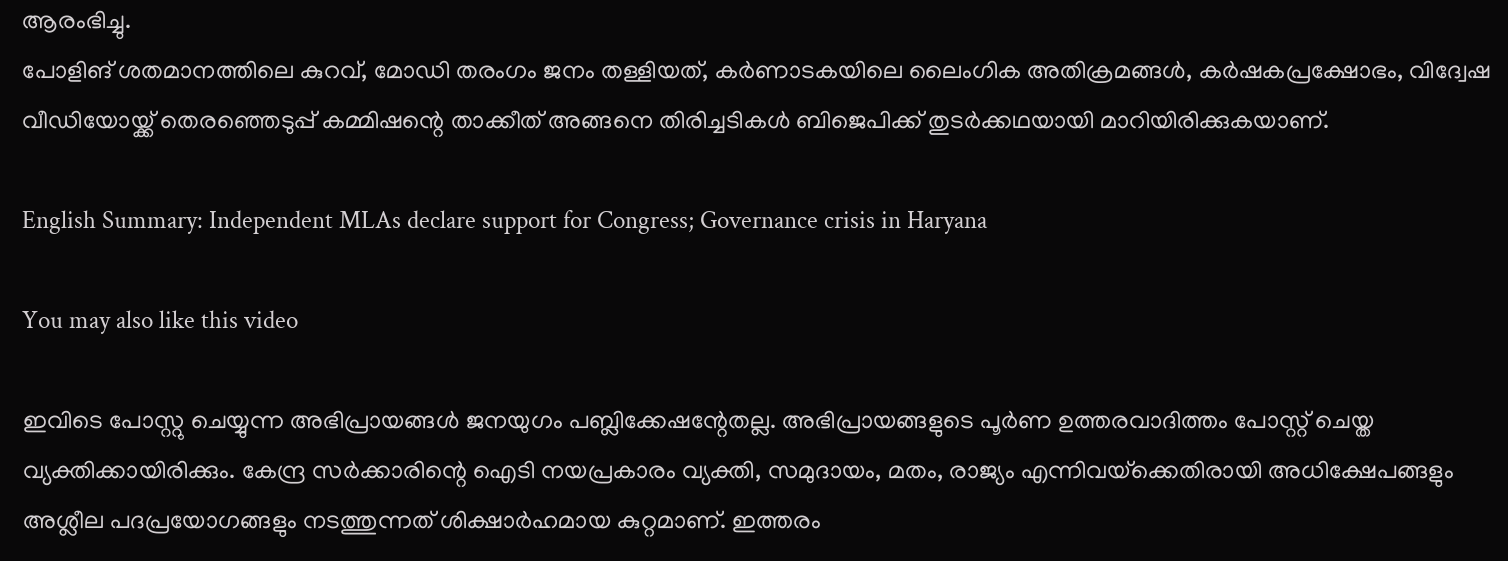ആരംഭിച്ചു.
പോളിങ് ശതമാനത്തിലെ കുറവ്, മോഡി തരംഗം ജനം തള്ളിയത്, കര്‍ണാടകയിലെ ലൈംഗിക അതിക്രമങ്ങള്‍, കര്‍ഷകപ്രക്ഷോഭം, വിദ്വേഷ വീഡിയോയ്ക്ക് തെരഞ്ഞെടുപ്പ് കമ്മിഷന്റെ താക്കീത് അങ്ങനെ തിരിച്ചടികള്‍ ബിജെപിക്ക് തുടര്‍ക്കഥയായി മാറിയിരിക്കുകയാണ്.

English Summary: Independent MLAs declare support for Congress; Governance crisis in Haryana

You may also like this video

ഇവിടെ പോസ്റ്റു ചെയ്യുന്ന അഭിപ്രായങ്ങള്‍ ജനയുഗം പബ്ലിക്കേഷന്റേതല്ല. അഭിപ്രായങ്ങളുടെ പൂര്‍ണ ഉത്തരവാദിത്തം പോസ്റ്റ് ചെയ്ത വ്യക്തിക്കായിരിക്കും. കേന്ദ്ര സര്‍ക്കാരിന്റെ ഐടി നയപ്രകാരം വ്യക്തി, സമുദായം, മതം, രാജ്യം എന്നിവയ്‌ക്കെതിരായി അധിക്ഷേപങ്ങളും അശ്ലീല പദപ്രയോഗങ്ങളും നടത്തുന്നത് ശിക്ഷാര്‍ഹമായ കുറ്റമാണ്. ഇത്തരം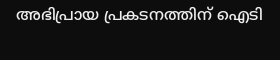അഭിപ്രായ പ്രകടനത്തിന് ഐടി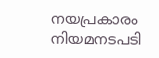നയപ്രകാരം നിയമനടപടി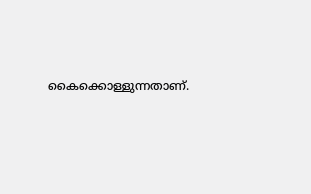കൈക്കൊള്ളുന്നതാണ്.